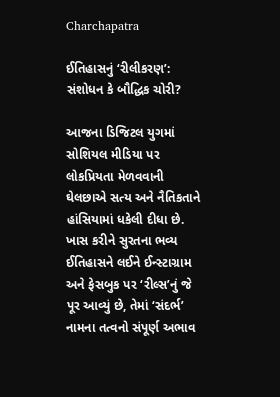Charchapatra

ઈતિહાસનું ‘રીલીકરણ’: સંશોધન કે બૌદ્ધિક ચોરી?

આજના ડિજિટલ યુગમાં સોશિયલ મીડિયા પર લોકપ્રિયતા મેળવવાની ઘેલછાએ સત્ય અને નૈતિકતાને હાંસિયામાં ધકેલી દીધા છે. ખાસ કરીને સુરતના ભવ્ય ઈતિહાસને લઈને ઈન્સ્ટાગ્રામ અને ફેસબુક પર ‘રીલ્સ’નું જે પૂર આવ્યું છે, તેમાં ‘સંદર્ભ’ નામના તત્વનો સંપૂર્ણ અભાવ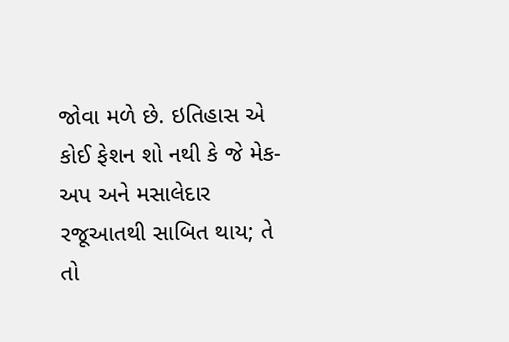જોવા મળે છે. ઇતિહાસ એ કોઈ ફેશન શો નથી કે જે મેક-અપ અને મસાલેદાર રજૂઆતથી સાબિત થાય; તે તો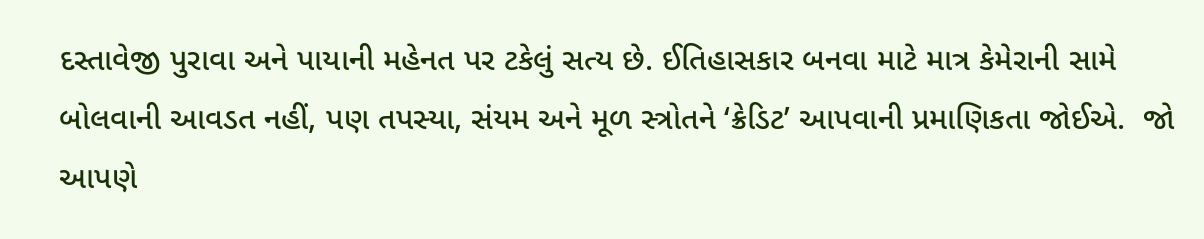દસ્તાવેજી પુરાવા અને પાયાની મહેનત પર ટકેલું સત્ય છે. ઈતિહાસકાર બનવા માટે માત્ર કેમેરાની સામે બોલવાની આવડત નહીં, પણ તપસ્યા, સંયમ અને મૂળ સ્ત્રોતને ‘ક્રેડિટ’ આપવાની પ્રમાણિકતા જોઈએ.  જો આપણે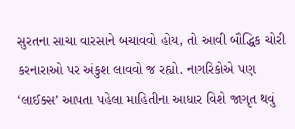સુરતના સાચા વારસાને બચાવવો હોય, તો આવી બૌદ્ધિક ચોરી કરનારાઓ પર અંકુશ લાવવો જ રહ્યો. નાગરિકોએ પણ ‘લાઈક્સ’ આપતા પહેલા માહિતીના આધાર વિશે જાગૃત થવું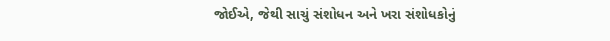જોઈએ, જેથી સાચું સંશોધન અને ખરા સંશોધકોનું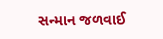સન્માન જળવાઈ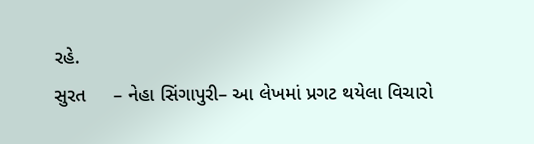રહે.
સુરત     – નેહા સિંગાપુરી– આ લેખમાં પ્રગટ થયેલા વિચારો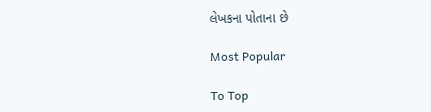લેખકના પોતાના છે

Most Popular

To Top